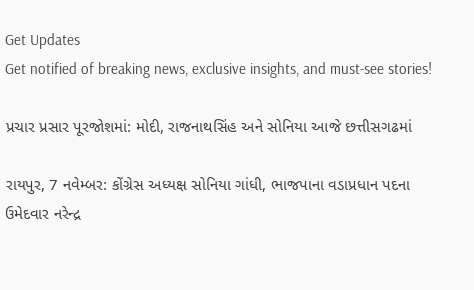Get Updates
Get notified of breaking news, exclusive insights, and must-see stories!

પ્રચાર પ્રસાર પૂરજોશમાં: મોદી, રાજનાથસિંહ અને સોનિયા આજે છત્તીસગઢમાં

રાયપુર, 7 નવેમ્બર: કોંગ્રેસ અધ્યક્ષ સોનિયા ગાંધી, ભાજપાના વડાપ્રધાન પદના ઉમેદવાર નરેન્દ્ર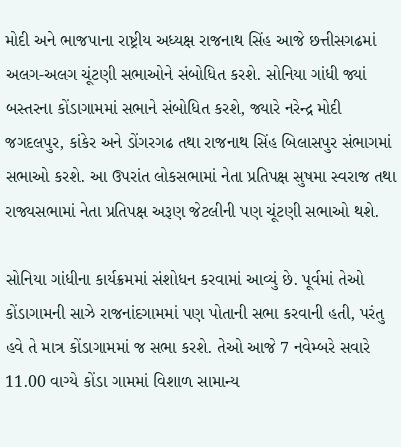મોદી અને ભાજપાના રાષ્ટ્રીય અધ્યક્ષ રાજનાથ સિંહ આજે છત્તીસગઢમાં અલગ-અલગ ચૂંટણી સભાઓને સંબોધિત કરશે. સોનિયા ગાંધી જ્યાં બસ્તરના કોંડાગામમાં સભાને સંબોધિત કરશે, જ્યારે નરેન્દ્ર મોદી જગદલપુર, કાંકેર અને ડોંગરગઢ તથા રાજનાથ સિંહ બિલાસપુર સંભાગમાં સભાઓ કરશે. આ ઉપરાંત લોકસભામાં નેતા પ્રતિપક્ષ સુષમા સ્વરાજ તથા રાજ્યસભામાં નેતા પ્રતિપક્ષ અરૂણ જેટલીની પણ ચૂંટણી સભાઓ થશે.

સોનિયા ગાંધીના કાર્યક્રમમાં સંશોધન કરવામાં આવ્યું છે. પૂર્વમાં તેઓ કોંડાગામની સાઝે રાજનાંદગામમાં પણ પોતાની સભા કરવાની હતી, પરંતુ હવે તે માત્ર કોંડાગામમાં જ સભા કરશે. તેઓ આજે 7 નવેમ્બરે સવારે 11.00 વાગ્યે કોંડા ગામમાં વિશાળ સામાન્ય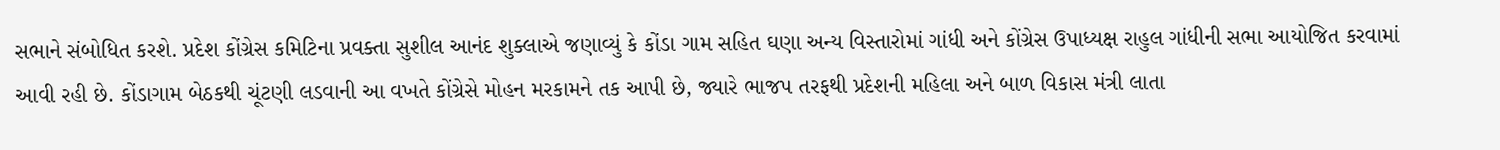સભાને સંબોધિત કરશે. પ્રદેશ કોંગ્રેસ કમિટિના પ્રવક્તા સુશીલ આનંદ શુક્લાએ જણાવ્યું કે કોંડા ગામ સહિત ઘણા અન્ય વિસ્તારોમાં ગાંધી અને કોંગ્રેસ ઉપાધ્યક્ષ રાહુલ ગાંધીની સભા આયોજિત કરવામાં આવી રહી છે. કોંડાગામ બેઠકથી ચૂંટણી લડવાની આ વખતે કોંગ્રેસે મોહન મરકામને તક આપી છે, જ્યારે ભાજપ તરફથી પ્રદેશની મહિલા અને બાળ વિકાસ મંત્રી લાતા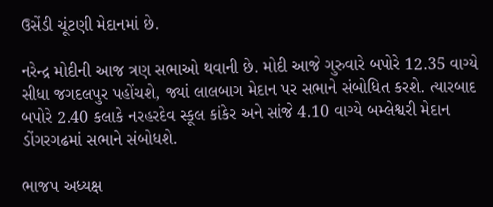ઉસેંડી ચૂંટણી મેદાનમાં છે.

નરેન્દ્ર મોદીની આજ ત્રણ સભાઓ થવાની છે. મોદી આજે ગુરુવારે બપોરે 12.35 વાગ્યે સીધા જગદલપુર પહોંચશે, જ્યાં લાલબાગ મેદાન પર સભાને સંબોધિત કરશે. ત્યારબાદ બપોરે 2.40 કલાકે નરહરદેવ સ્કૂલ કાંકેર અને સાંજે 4.10 વાગ્યે બમ્લેશ્વરી મેદાન ડોંગરગઢમાં સભાને સંબોધશે.

ભાજપ અધ્યક્ષ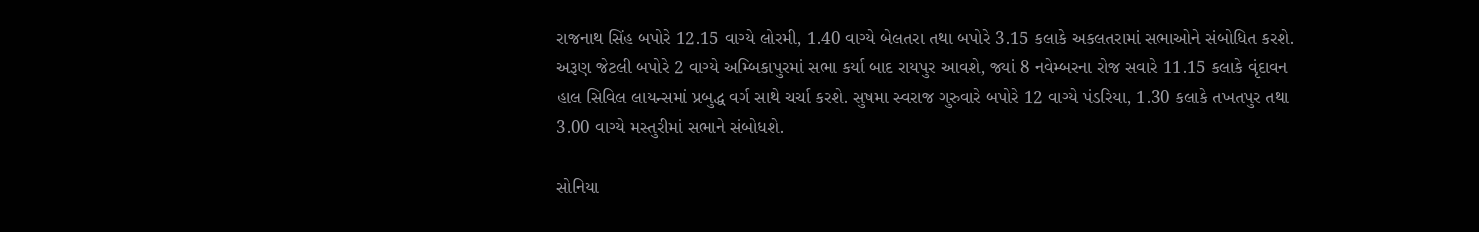રાજનાથ સિંહ બપોરે 12.15 વાગ્યે લોરમી, 1.40 વાગ્યે બેલતરા તથા બપોરે 3.15 કલાકે અકલતરામાં સભાઓને સંબોધિત કરશે. અરૂણ જેટલી બપોરે 2 વાગ્યે અમ્બિકાપુરમાં સભા કર્યા બાદ રાયપુર આવશે, જ્યાં 8 નવેમ્બરના રોજ સવારે 11.15 કલાકે વૃંદાવન હાલ સિવિલ લાયન્સમાં પ્રબુદ્ધ વર્ગ સાથે ચર્ચા કરશે. સુષમા સ્વરાજ ગુરુવારે બપોરે 12 વાગ્યે પંડરિયા, 1.30 કલાકે તખતપુર તથા 3.00 વાગ્યે મસ્તુરીમાં સભાને સંબોધશે.

સોનિયા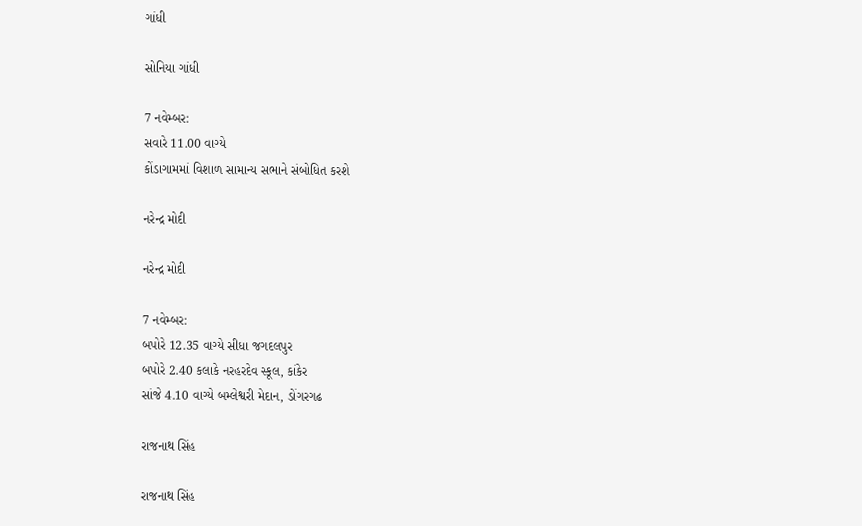ગાંધી

સોનિયા ગાંધી

7 નવેમ્બર:
સવારે 11.00 વાગ્યે
કોંડાગામમાં વિશાળ સામાન્ય સભાને સંબોધિત કરશે

નરેન્દ્ર મોદી

નરેન્દ્ર મોદી

7 નવેમ્બર:
બપોરે 12.35 વાગ્યે સીધા જગદલપુર
બપોરે 2.40 કલાકે નરહરદેવ સ્કૂલ, કાંકેર
સાંજે 4.10 વાગ્યે બમ્લેશ્વરી મેદાન, ડોંગરગઢ

રાજનાથ સિંહ

રાજનાથ સિંહ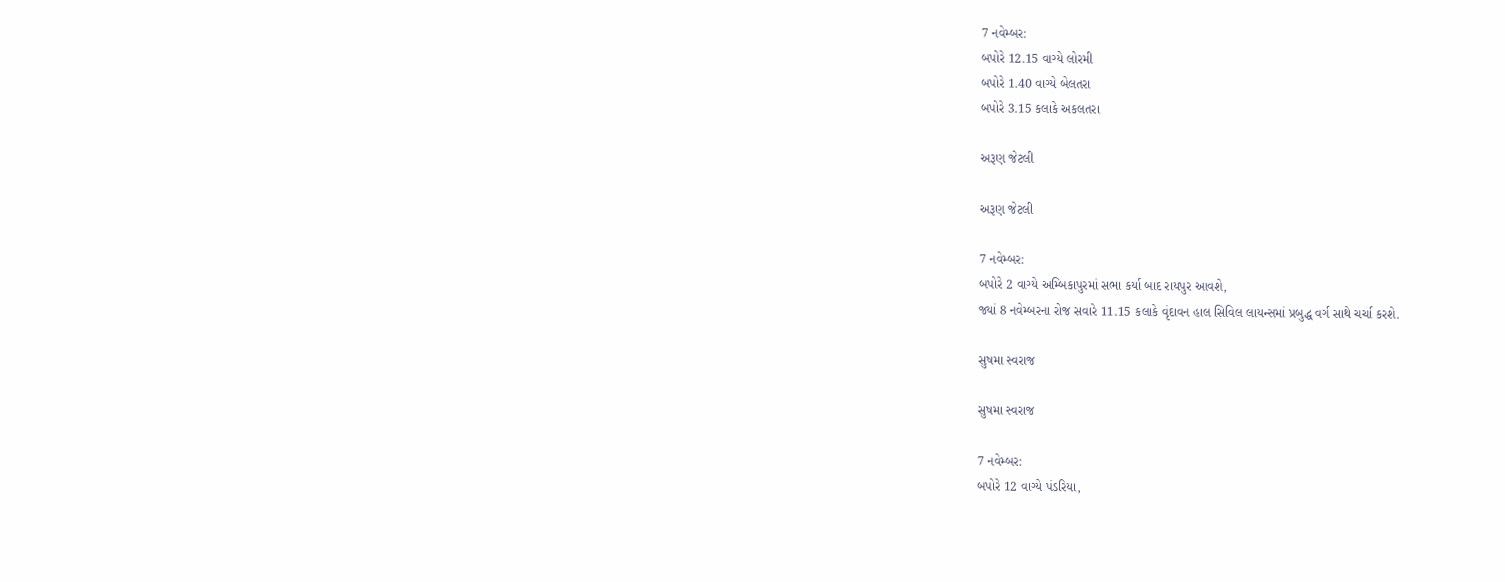7 નવેમ્બર:
બપોરે 12.15 વાગ્યે લોરમી
બપોરે 1.40 વાગ્યે બેલતરા
બપોરે 3.15 કલાકે અકલતરા

અરૂણ જેટલી

અરૂણ જેટલી

7 નવેમ્બર:
બપોરે 2 વાગ્યે અમ્બિકાપુરમાં સભા કર્યા બાદ રાયપુર આવશે,
જ્યાં 8 નવેમ્બરના રોજ સવારે 11.15 કલાકે વૃંદાવન હાલ સિવિલ લાયન્સમાં પ્રબુદ્ધ વર્ગ સાથે ચર્ચા કરશે.

સુષમા સ્વરાજ

સુષમા સ્વરાજ

7 નવેમ્બર:
બપોરે 12 વાગ્યે પંડરિયા,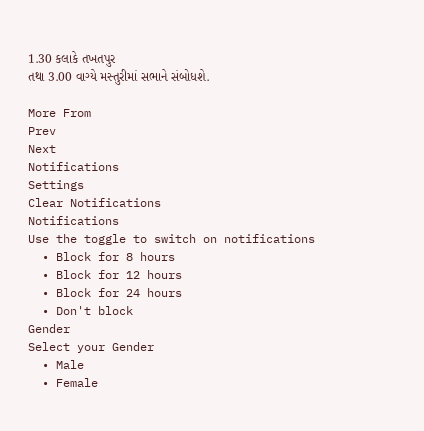1.30 કલાકે તખતપુર
તથા 3.00 વાગ્યે મસ્તુરીમાં સભાને સંબોધશે.

More From
Prev
Next
Notifications
Settings
Clear Notifications
Notifications
Use the toggle to switch on notifications
  • Block for 8 hours
  • Block for 12 hours
  • Block for 24 hours
  • Don't block
Gender
Select your Gender
  • Male
  • Female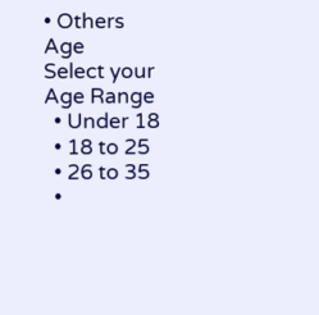• Others
Age
Select your Age Range
  • Under 18
  • 18 to 25
  • 26 to 35
  •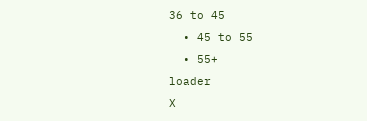36 to 45
  • 45 to 55
  • 55+
loader
X